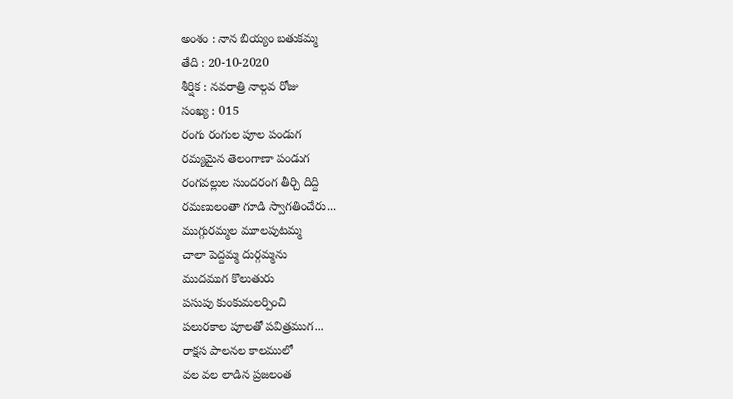అంశం : నాన బియ్యం బతుకమ్మ
తేది : 20-10-2020
శీర్షిక : నవరాత్రి నాల్గవ రోజు
సంఖ్య : 015
రంగు రంగుల పూల పండుగ
రమ్యమైన తెలంగాణా పండుగ
రంగవల్లుల సుందరంగ తీర్చి దిద్ది
రమణులంతా గూడి స్వాగతించేరు...
ముగ్గురమ్మల మూలపుటమ్మ
చాలా పెద్దమ్మ దుర్గమ్మను
ముదముగ కొలుతురు
పసుపు కుంకుమలర్పించి
పలురకాల పూలతో పవిత్రముగ...
రాక్షస పాలనల కాలములో
వల వల లాడిన ప్రజలంత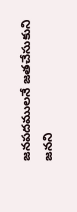జనపదములనే జతచేసుకుని
జనని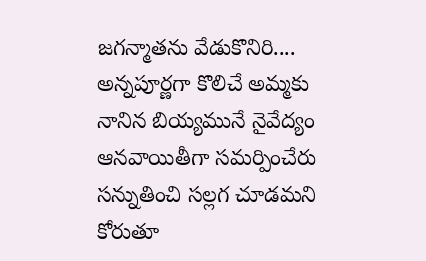జగన్మాతను వేడుకొనిరి....
అన్నపూర్ణగా కొలిచే అమ్మకు
నానిన బియ్యమునే నైవేద్యం
ఆనవాయితీగా సమర్పించేరు
సన్నుతించి సల్లగ చూడమని
కోరుతూ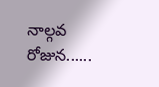నాల్గవ రోజున......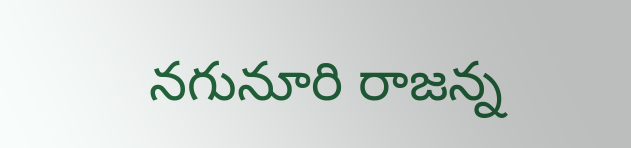నగునూరి రాజన్న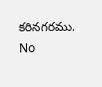కరినగరము.
No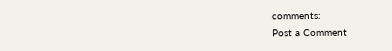comments:
Post a Comment